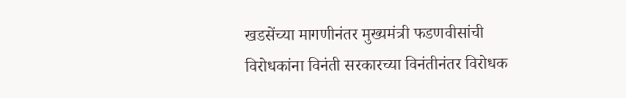खडसेंच्या मागणीनंतर मुख्यमंत्री फडणवीसांची विरोधकांना विनंती सरकारच्या विनंतीनंतर विरोधक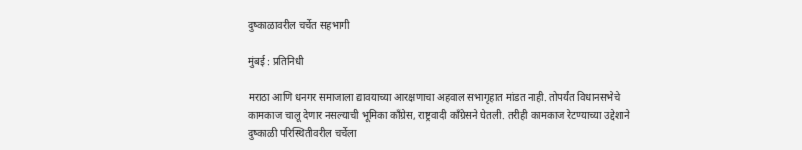दुष्काळावरील चर्चेत सहभागी

मुंबई : प्रतिनिधी

मराठा आणि धनगर समाजाला द्यावयाच्या आरक्षणाचा अहवाल सभागृहात मांडत नाही. तोपर्यंत विधानसभेचे कामकाज चालू देणार नसल्याची भूमिका काँग्रेस, राष्ट्रवादी काँग्रेसने घेतली. तरीही कामकाज रेटण्याच्या उद्देशाने दुष्काळी परिस्थितीवरील चर्चेला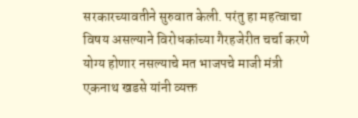सरकारच्यावतीने सुरुवात केली. परंतु हा महत्वाचा विषय असल्याने विरोधकांच्या गैरहजेरीत चर्चा करणे योग्य होणार नसल्याचे मत भाजपचे माजी मंत्री एकनाथ खडसे यांनी व्यक्त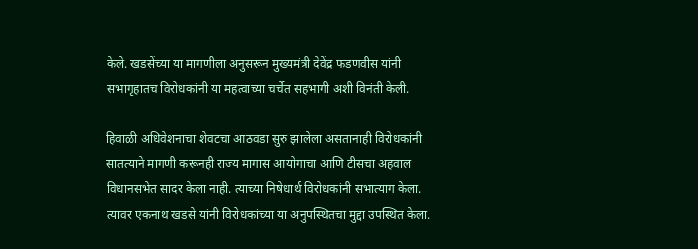केले. खडसेंच्या या मागणीला अनुसरून मुख्यमंत्री देवेंद्र फडणवीस यांनी सभागृहातच विरोधकांनी या महत्वाच्या चर्चेत सहभागी अशी विनंती केली.

हिवाळी अधिवेशनाचा शेवटचा आठवडा सुरु झालेला असतानाही विरोधकांनी सातत्याने मागणी करूनही राज्य मागास आयोगाचा आणि टीसचा अहवाल विधानसभेत सादर केला नाही. त्याच्या निषेधार्थ विरोधकांनी सभात्याग केला. त्यावर एकनाथ खडसे यांनी विरोधकांच्या या अनुपस्थितचा मुद्दा उपस्थित केला.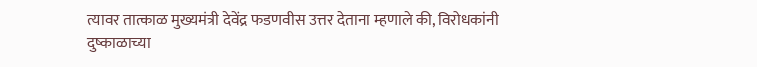त्यावर तात्काळ मुख्यमंत्री देवेंद्र फडणवीस उत्तर देताना म्हणाले की, विरोधकांनी दुष्काळाच्या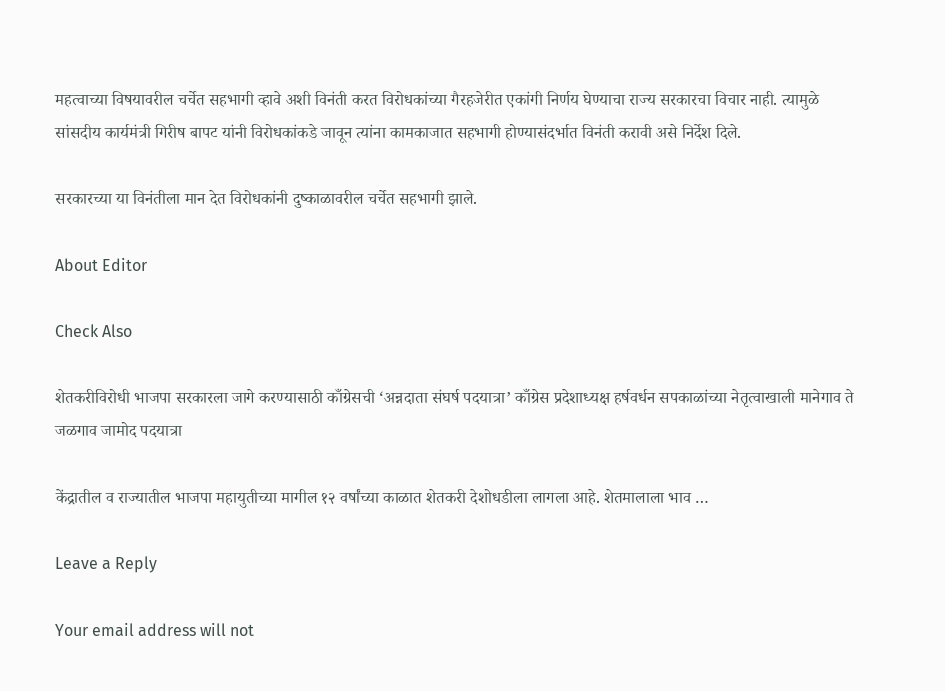महत्वाच्या विषयावरील चर्चेत सहभागी व्हावे अशी विनंती करत विरोधकांच्या गैरहजेरीत एकांगी निर्णय घेण्याचा राज्य सरकारचा विचार नाही. त्यामुळे सांसदीय कार्यमंत्री गिरीष बापट यांनी विरोधकांकडे जावून त्यांना कामकाजात सहभागी होण्यासंदर्भात विनंती करावी असे निर्देश दिले.

सरकारच्या या विनंतीला मान देत विरोधकांनी दुष्काळावरील चर्चेत सहभागी झाले.

About Editor

Check Also

शेतकरीविरोधी भाजपा सरकारला जागे करण्यासाठी काँग्रेसची ‘अन्नदाता संघर्ष पदयात्रा’ काँग्रेस प्रदेशाध्यक्ष हर्षवर्धन सपकाळांच्या नेतृत्वाखाली मानेगाव ते जळगाव जामोद पदयात्रा

केंद्रातील व राज्यातील भाजपा महायुतीच्या मागील १२ वर्षांच्या काळात शेतकरी देशोधडीला लागला आहे. शेतमालाला भाव …

Leave a Reply

Your email address will not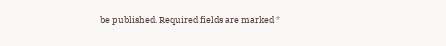be published. Required fields are marked *